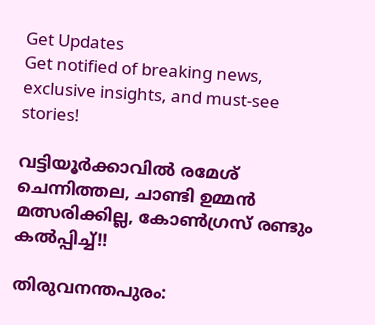Get Updates
Get notified of breaking news, exclusive insights, and must-see stories!

വട്ടിയൂര്‍ക്കാവില്‍ രമേശ് ചെന്നിത്തല, ചാണ്ടി ഉമ്മന്‍ മത്സരിക്കില്ല, കോണ്‍ഗ്രസ് രണ്ടും കല്‍പ്പിച്ച്!!

തിരുവനന്തപുരം: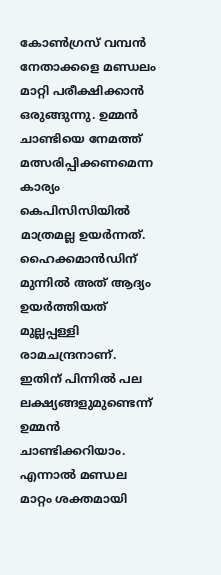കോണ്‍ഗ്രസ് വമ്പന്‍ നേതാക്കളെ മണ്ഡലം മാറ്റി പരീക്ഷിക്കാന്‍ ഒരുങ്ങുന്നു. ഉമ്മന്‍ ചാണ്ടിയെ നേമത്ത് മത്സരിപ്പിക്കണമെന്ന കാര്യം കെപിസിസിയില്‍ മാത്രമല്ല ഉയര്‍ന്നത്. ഹൈക്കമാന്‍ഡിന് മുന്നില്‍ അത് ആദ്യം ഉയര്‍ത്തിയത് മുല്ലപ്പള്ളി രാമചന്ദ്രനാണ്. ഇതിന് പിന്നില്‍ പല ലക്ഷ്യങ്ങളുമുണ്ടെന്ന് ഉമ്മന്‍ ചാണ്ടിക്കറിയാം. എന്നാല്‍ മണ്ഡല മാറ്റം ശക്തമായി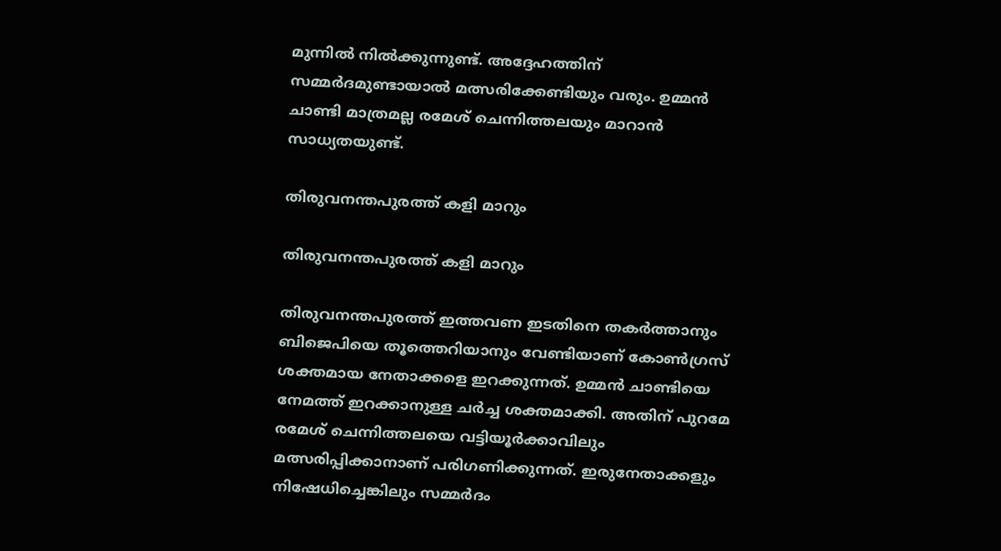മുന്നില്‍ നില്‍ക്കുന്നുണ്ട്. അദ്ദേഹത്തിന് സമ്മര്‍ദമുണ്ടായാല്‍ മത്സരിക്കേണ്ടിയും വരും. ഉമ്മന്‍ ചാണ്ടി മാത്രമല്ല രമേശ് ചെന്നിത്തലയും മാറാന്‍ സാധ്യതയുണ്ട്.

തിരുവനന്തപുരത്ത് കളി മാറും

തിരുവനന്തപുരത്ത് കളി മാറും

തിരുവനന്തപുരത്ത് ഇത്തവണ ഇടതിനെ തകര്‍ത്താനും ബിജെപിയെ തൂത്തെറിയാനും വേണ്ടിയാണ് കോണ്‍ഗ്രസ് ശക്തമായ നേതാക്കളെ ഇറക്കുന്നത്. ഉമ്മന്‍ ചാണ്ടിയെ നേമത്ത് ഇറക്കാനുള്ള ചര്‍ച്ച ശക്തമാക്കി. അതിന് പുറമേ രമേശ് ചെന്നിത്തലയെ വട്ടിയൂര്‍ക്കാവിലും മത്സരിപ്പിക്കാനാണ് പരിഗണിക്കുന്നത്. ഇരുനേതാക്കളും നിഷേധിച്ചെങ്കിലും സമ്മര്‍ദം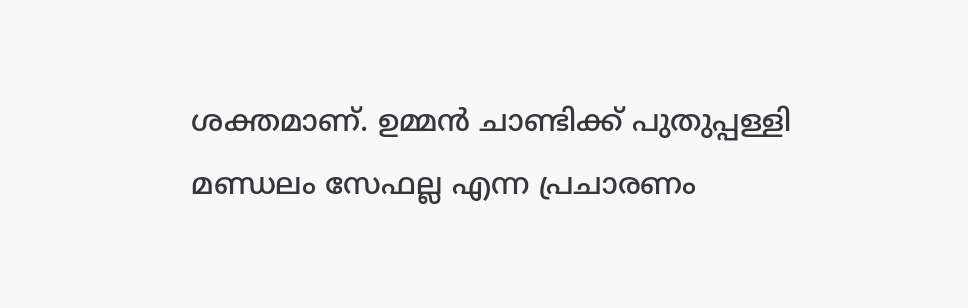ശക്തമാണ്. ഉമ്മന്‍ ചാണ്ടിക്ക് പുതുപ്പള്ളി മണ്ഡലം സേഫല്ല എന്ന പ്രചാരണം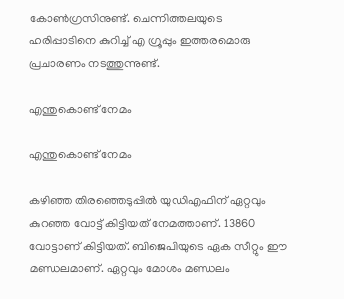കോണ്‍ഗ്രസിനുണ്ട്. ചെന്നിത്തലയുടെ ഹരിപ്പാടിനെ കുറിച്ച് എ ഗ്രൂപ്പും ഇത്തരമൊരു പ്രചാരണം നടത്തുന്നുണ്ട്.

എന്തുകൊണ്ട് നേമം

എന്തുകൊണ്ട് നേമം

കഴിഞ്ഞ തിരഞ്ഞെടുപ്പില്‍ യുഡിഎഫിന് ഏറ്റവും കുറഞ്ഞ വോട്ട് കിട്ടിയത് നേമത്താണ്. 13860 വോട്ടാണ് കിട്ടിയത്. ബിജെപിയുടെ ഏക സീറ്റും ഈ മണ്ഡലമാണ്. ഏറ്റവും മോശം മണ്ഡലം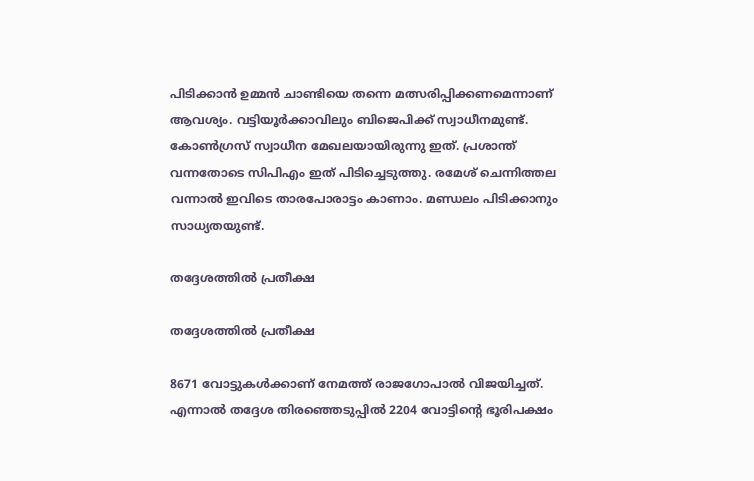പിടിക്കാന്‍ ഉമ്മന്‍ ചാണ്ടിയെ തന്നെ മത്സരിപ്പിക്കണമെന്നാണ് ആവശ്യം. വട്ടിയൂര്‍ക്കാവിലും ബിജെപിക്ക് സ്വാധീനമുണ്ട്. കോണ്‍ഗ്രസ് സ്വാധീന മേഖലയായിരുന്നു ഇത്. പ്രശാന്ത് വന്നതോടെ സിപിഎം ഇത് പിടിച്ചെടുത്തു. രമേശ് ചെന്നിത്തല വന്നാല്‍ ഇവിടെ താരപോരാട്ടം കാണാം. മണ്ഡലം പിടിക്കാനും സാധ്യതയുണ്ട്.

തദ്ദേശത്തില്‍ പ്രതീക്ഷ

തദ്ദേശത്തില്‍ പ്രതീക്ഷ

8671 വോട്ടുകള്‍ക്കാണ് നേമത്ത് രാജഗോപാല്‍ വിജയിച്ചത്. എന്നാല്‍ തദ്ദേശ തിരഞ്ഞെടുപ്പില്‍ 2204 വോട്ടിന്റെ ഭൂരിപക്ഷം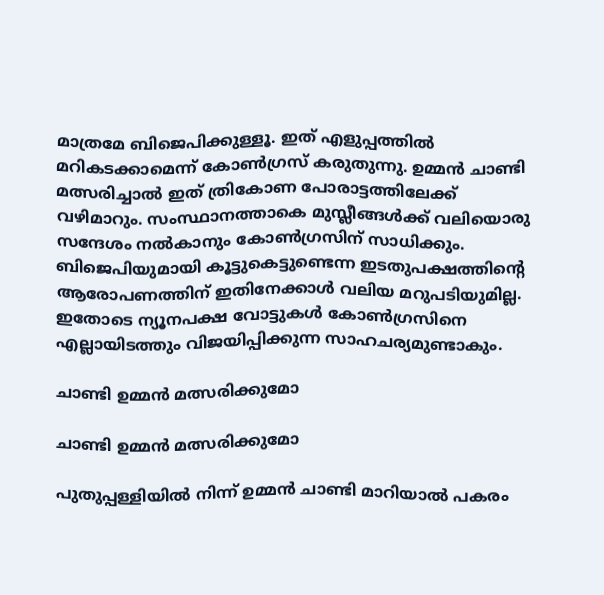മാത്രമേ ബിജെപിക്കുള്ളൂ. ഇത് എളുപ്പത്തില്‍ മറികടക്കാമെന്ന് കോണ്‍ഗ്രസ് കരുതുന്നു. ഉമ്മന്‍ ചാണ്ടി മത്സരിച്ചാല്‍ ഇത് ത്രികോണ പോരാട്ടത്തിലേക്ക് വഴിമാറും. സംസ്ഥാനത്താകെ മുസ്ലീങ്ങള്‍ക്ക് വലിയൊരു സന്ദേശം നല്‍കാനും കോണ്‍ഗ്രസിന് സാധിക്കും. ബിജെപിയുമായി കൂട്ടുകെട്ടുണ്ടെന്ന ഇടതുപക്ഷത്തിന്റെ ആരോപണത്തിന് ഇതിനേക്കാള്‍ വലിയ മറുപടിയുമില്ല. ഇതോടെ ന്യൂനപക്ഷ വോട്ടുകള്‍ കോണ്‍ഗ്രസിനെ എല്ലായിടത്തും വിജയിപ്പിക്കുന്ന സാഹചര്യമുണ്ടാകും.

ചാണ്ടി ഉമ്മന്‍ മത്സരിക്കുമോ

ചാണ്ടി ഉമ്മന്‍ മത്സരിക്കുമോ

പുതുപ്പള്ളിയില്‍ നിന്ന് ഉമ്മന്‍ ചാണ്ടി മാറിയാല്‍ പകരം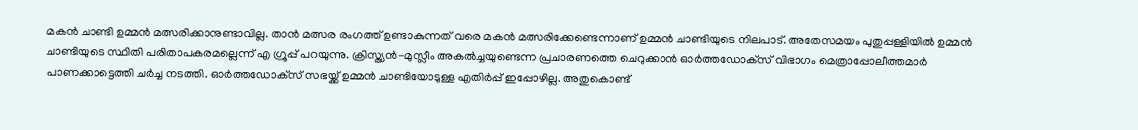മകന്‍ ചാണ്ടി ഉമ്മന്‍ മത്സരിക്കാനുണ്ടാവില്ല. താന്‍ മത്സര രംഗത്ത് ഉണ്ടാകുന്നത് വരെ മകന്‍ മത്സരിക്കേണ്ടെന്നാണ് ഉമ്മന്‍ ചാണ്ടിയുടെ നിലപാട്. അതേസമയം പുതുപ്പള്ളിയില്‍ ഉമ്മന്‍ ചാണ്ടിയുടെ സ്ഥിതി പരിതാപകരമല്ലെന്ന് എ ഗ്രൂപ്പ് പറയുന്നു. ക്രിസ്ത്യന്‍-മുസ്ലീം അകല്‍ച്ചയുണ്ടെന്ന പ്രചാരണത്തെ ചെറുക്കാന്‍ ഓര്‍ത്തഡോക്‌സ് വിഭാഗം മെത്രാപ്പോലീത്തമാര്‍ പാണക്കാട്ടെത്തി ചര്‍ച്ച നടത്തി. ഓര്‍ത്തഡോക്‌സ് സഭയ്ക്ക് ഉമ്മന്‍ ചാണ്ടിയോടുള്ള എതിര്‍പ്പ് ഇപ്പോഴില്ല. അതുകൊണ്ട്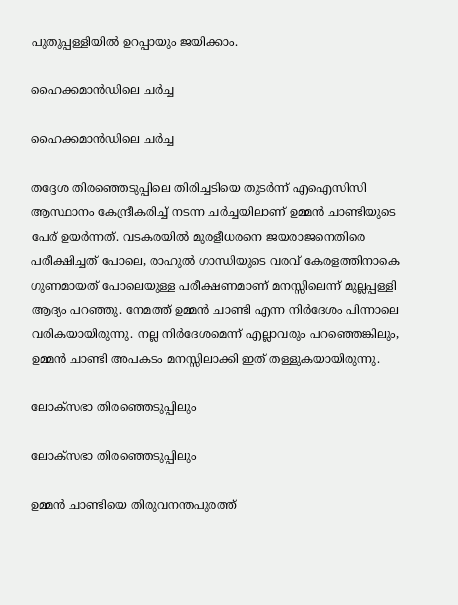പുതുപ്പള്ളിയില്‍ ഉറപ്പായും ജയിക്കാം.

ഹൈക്കമാന്‍ഡിലെ ചര്‍ച്ച

ഹൈക്കമാന്‍ഡിലെ ചര്‍ച്ച

തദ്ദേശ തിരഞ്ഞെടുപ്പിലെ തിരിച്ചടിയെ തുടര്‍ന്ന് എഐസിസി ആസ്ഥാനം കേന്ദ്രീകരിച്ച് നടന്ന ചര്‍ച്ചയിലാണ് ഉമ്മന്‍ ചാണ്ടിയുടെ പേര് ഉയര്‍ന്നത്. വടകരയില്‍ മുരളീധരനെ ജയരാജനെതിരെ പരീക്ഷിച്ചത് പോലെ, രാഹുല്‍ ഗാന്ധിയുടെ വരവ് കേരളത്തിനാകെ ഗുണമായത് പോലെയുള്ള പരീക്ഷണമാണ് മനസ്സിലെന്ന് മുല്ലപ്പള്ളി ആദ്യം പറഞ്ഞു. നേമത്ത് ഉമ്മന്‍ ചാണ്ടി എന്ന നിര്‍ദേശം പിന്നാലെ വരികയായിരുന്നു. നല്ല നിര്‍ദേശമെന്ന് എല്ലാവരും പറഞ്ഞെങ്കിലും, ഉമ്മന്‍ ചാണ്ടി അപകടം മനസ്സിലാക്കി ഇത് തള്ളുകയായിരുന്നു.

ലോക്‌സഭാ തിരഞ്ഞെടുപ്പിലും

ലോക്‌സഭാ തിരഞ്ഞെടുപ്പിലും

ഉമ്മന്‍ ചാണ്ടിയെ തിരുവനന്തപുരത്ത്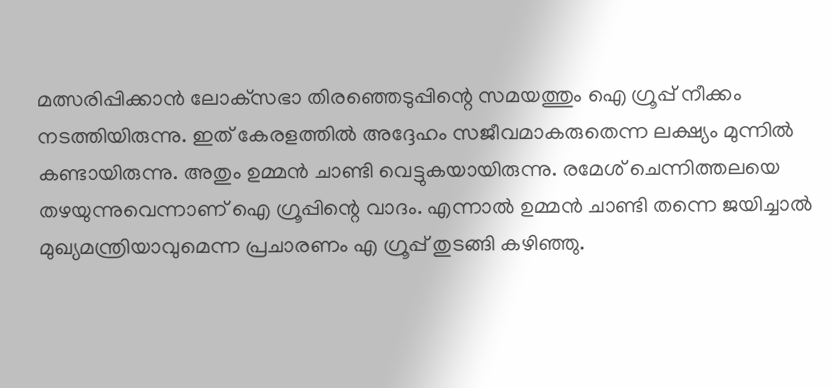മത്സരിപ്പിക്കാന്‍ ലോക്‌സഭാ തിരഞ്ഞെടുപ്പിന്റെ സമയത്തും ഐ ഗ്രൂപ്പ് നീക്കം നടത്തിയിരുന്നു. ഇത് കേരളത്തില്‍ അദ്ദേഹം സജീവമാകരുതെന്ന ലക്ഷ്യം മുന്നില്‍ കണ്ടായിരുന്നു. അതും ഉമ്മന്‍ ചാണ്ടി വെട്ടുകയായിരുന്നു. രമേശ് ചെന്നിത്തലയെ തഴയുന്നുവെന്നാണ് ഐ ഗ്രൂപ്പിന്റെ വാദം. എന്നാല്‍ ഉമ്മന്‍ ചാണ്ടി തന്നെ ജയിച്ചാല്‍ മുഖ്യമന്ത്രിയാവുമെന്ന പ്രചാരണം എ ഗ്രൂപ്പ് തുടങ്ങി കഴിഞ്ഞു.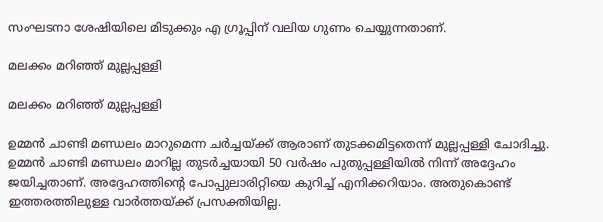സംഘടനാ ശേഷിയിലെ മിടുക്കും എ ഗ്രൂപ്പിന് വലിയ ഗുണം ചെയ്യുന്നതാണ്.

മലക്കം മറിഞ്ഞ് മുല്ലപ്പള്ളി

മലക്കം മറിഞ്ഞ് മുല്ലപ്പള്ളി

ഉമ്മന്‍ ചാണ്ടി മണ്ഡലം മാറുമെന്ന ചര്‍ച്ചയ്ക്ക് ആരാണ് തുടക്കമിട്ടതെന്ന് മുല്ലപ്പള്ളി ചോദിച്ചു. ഉമ്മന്‍ ചാണ്ടി മണ്ഡലം മാറില്ല തുടര്‍ച്ചയായി 50 വര്‍ഷം പുതുപ്പള്ളിയില്‍ നിന്ന് അദ്ദേഹം ജയിച്ചതാണ്. അദ്ദേഹത്തിന്റെ പോപ്പുലാരിറ്റിയെ കുറിച്ച് എനിക്കറിയാം. അതുകൊണ്ട് ഇത്തരത്തിലുള്ള വാര്‍ത്തയ്ക്ക് പ്രസക്തിയില്ല.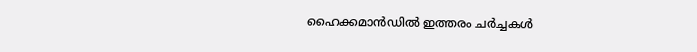ഹൈക്കമാന്‍ഡില്‍ ഇത്തരം ചര്‍ച്ചകള്‍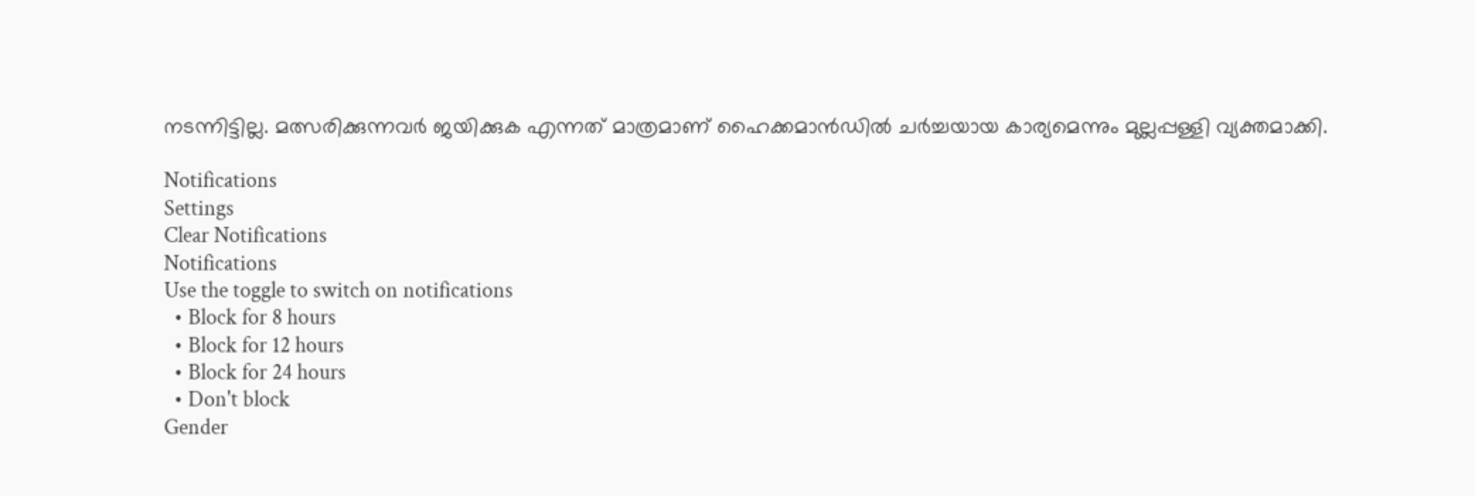നടന്നിട്ടില്ല. മത്സരിക്കുന്നവര്‍ ജയിക്കുക എന്നത് മാത്രമാണ് ഹൈക്കമാന്‍ഡില്‍ ചര്‍ച്ചയായ കാര്യമെന്നും മുല്ലപ്പള്ളി വ്യക്തമാക്കി.

Notifications
Settings
Clear Notifications
Notifications
Use the toggle to switch on notifications
  • Block for 8 hours
  • Block for 12 hours
  • Block for 24 hours
  • Don't block
Gender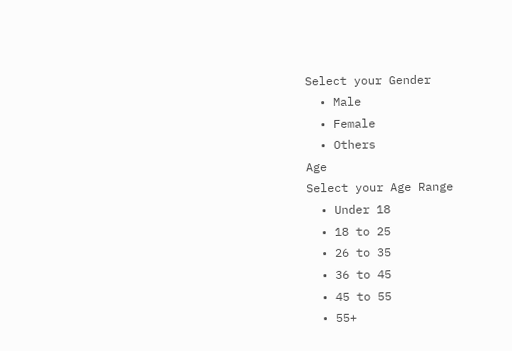Select your Gender
  • Male
  • Female
  • Others
Age
Select your Age Range
  • Under 18
  • 18 to 25
  • 26 to 35
  • 36 to 45
  • 45 to 55
  • 55+